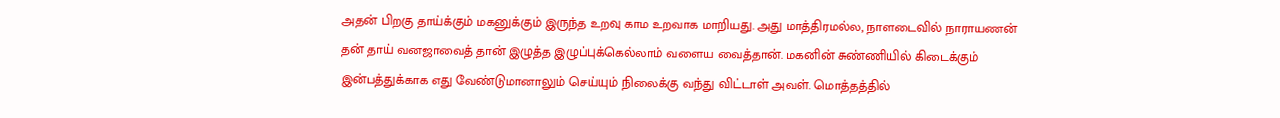அதன் பிறகு தாய்க்கும் மகனுக்கும் இருந்த உறவு காம உறவாக மாறியது. அது மாத்திரமல்ல, நாளடைவில் நாராயணன் தன் தாய் வனஜாவைத் தான் இழுத்த இழுப்புக்கெல்லாம் வளைய வைத்தான். மகனின் சுண்ணியில் கிடைக்கும் இன்பத்துக்காக எது வேண்டுமானாலும் செய்யும் நிலைக்கு வந்து விட்டாள் அவள். மொத்தத்தில்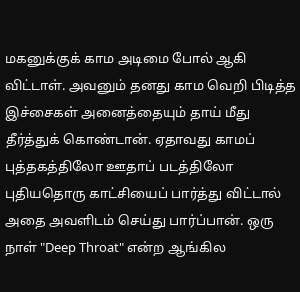மகனுக்குக் காம அடிமை போல் ஆகி விட்டாள். அவனும் தனது காம வெறி பிடித்த இச்சைகள் அனைத்தையும் தாய் மீது தீர்த்துக் கொண்டான். ஏதாவது காமப் புத்தகத்திலோ ஊதாப் படத்திலோ புதியதொரு காட்சியைப் பார்த்து விட்டால் அதை அவளிடம் செய்து பார்ப்பான். ஒரு நாள் "Deep Throat" என்ற ஆங்கில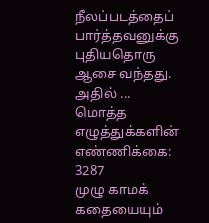நீலப்படத்தைப் பார்த்தவனுக்கு புதியதொரு ஆசை வந்தது. அதில் ...
மொத்த எழுத்துக்களின் எண்ணிக்கை: 3287
முழு காமக் கதையையும்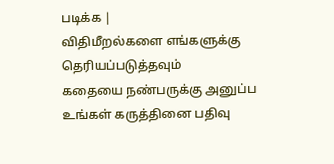படிக்க |
விதிமீறல்களை எங்களுக்கு தெரியப்படுத்தவும்
கதையை நண்பருக்கு அனுப்ப
உங்கள் கருத்தினை பதிவு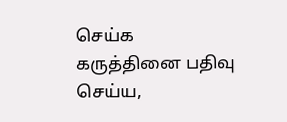செய்க
கருத்தினை பதிவு செய்ய,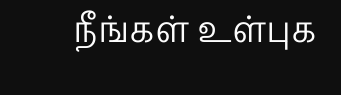நீங்கள் உள்புக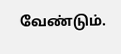வேண்டும்.